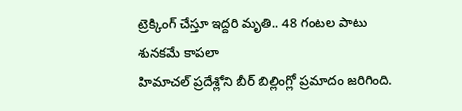ట్రెక్కింగ్ చేస్తూ ఇద్దరి మృతి.. 48 గంటల పాటు శునకమే కాపలా
హిమాచల్ ప్రదేశ్లోని బీర్ బిల్లింగ్లో ప్రమాదం జరిగింది.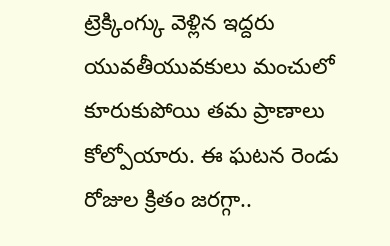ట్రెక్కింగ్కు వెళ్లిన ఇద్దరు యువతీయువకులు మంచులో కూరుకుపోయి తమ ప్రాణాలు కోల్పోయారు. ఈ ఘటన రెండు రోజుల క్రితం జరగ్గా..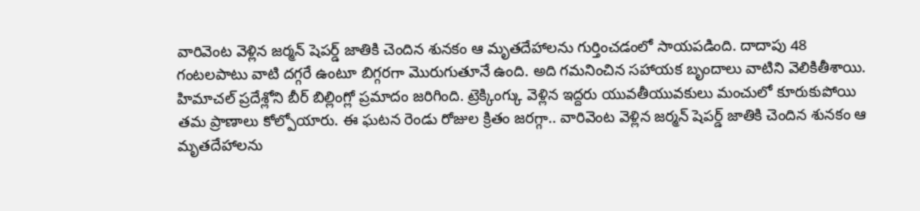వారివెంట వెళ్లిన జర్మన్ షెపర్డ్ జాతికి చెందిన శునకం ఆ మృతదేహాలను గుర్తించడంలో సాయపడింది. దాదాపు 48 గంటలపాటు వాటి దగ్గరే ఉంటూ బిగ్గరగా మొరుగుతూనే ఉంది. అది గమనించిన సహాయక బృందాలు వాటిని వెలికితీశాయి.
హిమాచల్ ప్రదేశ్లోని బీర్ బిల్లింగ్లో ప్రమాదం జరిగింది. ట్రెక్కింగ్కు వెళ్లిన ఇద్దరు యువతీయువకులు మంచులో కూరుకుపోయి తమ ప్రాణాలు కోల్పోయారు. ఈ ఘటన రెండు రోజుల క్రితం జరగ్గా.. వారివెంట వెళ్లిన జర్మన్ షెపర్డ్ జాతికి చెందిన శునకం ఆ మృతదేహాలను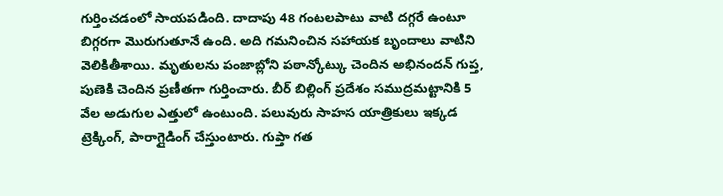గుర్తించడంలో సాయపడింది. దాదాపు 48 గంటలపాటు వాటి దగ్గరే ఉంటూ బిగ్గరగా మొరుగుతూనే ఉంది. అది గమనించిన సహాయక బృందాలు వాటిని వెలికితీశాయి. మృతులను పంజాబ్లోని పఠాన్కోట్కు చెందిన అభినందన్ గుప్త, పుణెకి చెందిన ప్రణీతగా గుర్తించారు. బీర్ బిల్లింగ్ ప్రదేశం సముద్రమట్టానికి 5 వేల అడుగుల ఎత్తులో ఉంటుంది. పలువురు సాహస యాత్రికులు ఇక్కడ ట్రెక్కింగ్, పారాగ్లైడింగ్ చేస్తుంటారు. గుప్తా గత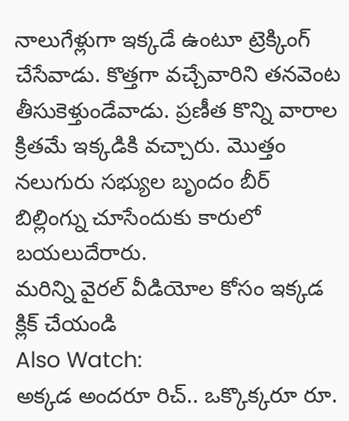నాలుగేళ్లుగా ఇక్కడే ఉంటూ ట్రెక్కింగ్ చేసేవాడు. కొత్తగా వచ్చేవారిని తనవెంట తీసుకెళ్తుండేవాడు. ప్రణీత కొన్ని వారాల క్రితమే ఇక్కడికి వచ్చారు. మొత్తం నలుగురు సభ్యుల బృందం బీర్ బిల్లింగ్ను చూసేందుకు కారులో బయలుదేరారు.
మరిన్ని వైరల్ వీడియోల కోసం ఇక్కడ క్లిక్ చేయండి
Also Watch:
అక్కడ అందరూ రిచ్.. ఒక్కొక్కరూ రూ.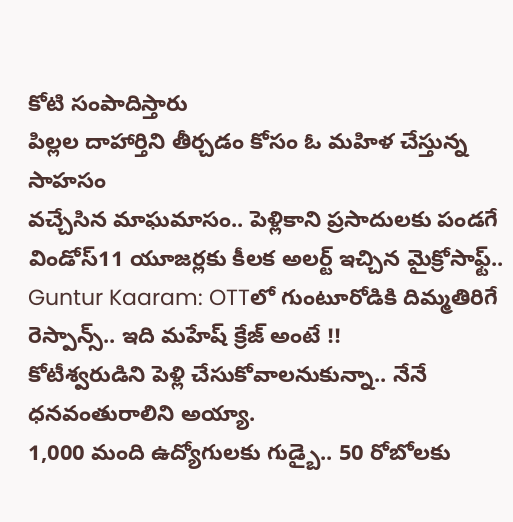కోటి సంపాదిస్తారు
పిల్లల దాహార్తిని తీర్చడం కోసం ఓ మహిళ చేస్తున్న సాహసం
వచ్చేసిన మాఘమాసం.. పెళ్లికాని ప్రసాదులకు పండగే
విండోస్11 యూజర్లకు కీలక అలర్ట్ ఇచ్చిన మైక్రోసాఫ్ట్..
Guntur Kaaram: OTTలో గుంటూరోడికి దిమ్మతిరిగే రెస్పాన్స్.. ఇది మహేష్ క్రేజ్ అంటే !!
కోటీశ్వరుడిని పెళ్లి చేసుకోవాలనుకున్నా.. నేనే ధనవంతురాలిని అయ్యా.
1,000 మంది ఉద్యోగులకు గుడ్బై.. 50 రోబోలకు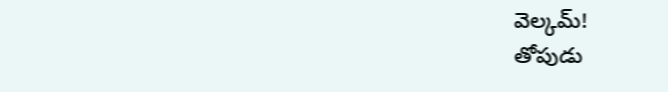వెల్కమ్!
తోపుడు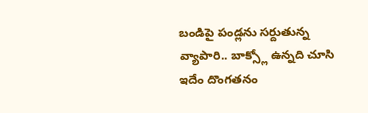బండిపై పండ్లను సర్దుతున్న వ్యాపారి.. బాక్స్లో ఉన్నది చూసి
ఇదేం దొంగతనం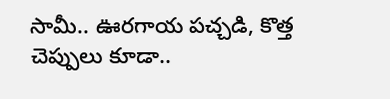సామీ.. ఊరగాయ పచ్చడి, కొత్త చెప్పులు కూడా..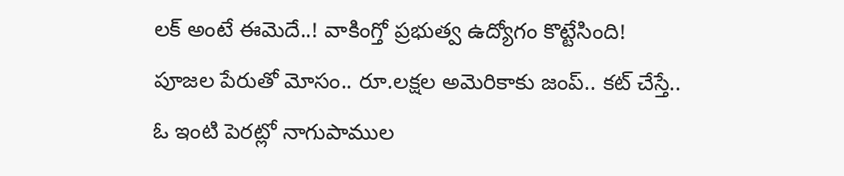లక్ అంటే ఈమెదే..! వాకింగ్తో ప్రభుత్వ ఉద్యోగం కొట్టేసింది!
పూజల పేరుతో మోసం.. రూ.లక్షల అమెరికాకు జంప్.. కట్ చేస్తే..
ఓ ఇంటి పెరట్లో నాగుపాముల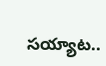సయ్యాట..